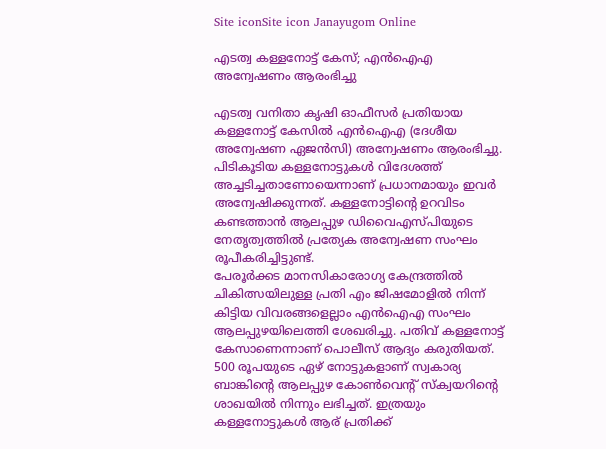Site iconSite icon Janayugom Online

എടത്വ കള്ളനോട്ട് കേസ്; എൻഐഎ അന്വേഷണം ആരംഭിച്ചു

എടത്വ വനിതാ കൃഷി ഓഫീസർ പ്രതിയായ കള്ളനോട്ട് കേസിൽ എൻഐഎ (ദേശീയ അന്വേഷണ ഏജൻസി) അന്വേഷണം ആരംഭിച്ചു. പിടികൂടിയ കള്ളനോട്ടുകൾ വിദേശത്ത് അച്ചടിച്ചതാണോയെന്നാണ് പ്രധാനമായും ഇവർ അന്വേഷിക്കുന്നത്. കള്ളനോട്ടിന്റെ ഉറവിടം കണ്ടത്താൻ ആലപ്പുഴ ഡിവൈഎസ്പിയുടെ നേതൃത്വത്തിൽ പ്രത്യേക അന്വേഷണ സംഘം രൂപീകരിച്ചിട്ടുണ്ട്.
പേരൂർക്കട മാനസികാരോഗ്യ കേന്ദ്രത്തിൽ ചികിത്സയിലുള്ള പ്രതി എം ജിഷമോളിൽ നിന്ന് കിട്ടിയ വിവരങ്ങളെല്ലാം എൻഐഎ സംഘം ആലപ്പുഴയിലെത്തി ശേഖരിച്ചു. പതിവ് കള്ളനോട്ട് കേസാണെന്നാണ് പൊലീസ് ആദ്യം കരുതിയത്. 500 രൂപയുടെ ഏഴ് നോട്ടുകളാണ് സ്വകാര്യ ബാങ്കിന്റെ ആലപ്പുഴ കോൺവെന്റ് സ്ക്വയറിന്റെ ശാഖയിൽ നിന്നും ലഭിച്ചത്. ഇത്രയും കള്ളനോട്ടുകൾ ആര് പ്രതിക്ക്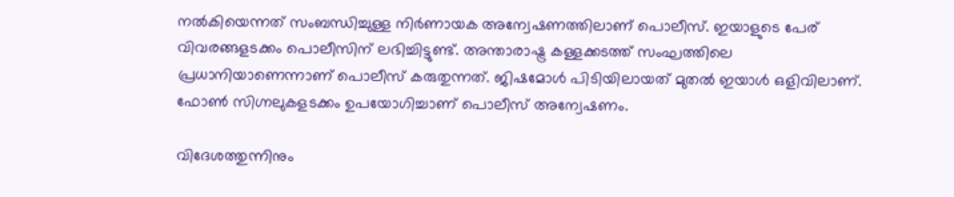നൽകിയെന്നത് സംബന്ധിച്ചുള്ള നിർണായക അന്വേഷണത്തിലാണ് പൊലീസ്. ഇയാളുടെ പേര് വിവരങ്ങളടക്കം പൊലീസിന് ലഭിച്ചിട്ടുണ്ട്. അന്താരാഷ്ട്ര കള്ളക്കടത്ത് സംഘത്തിലെ പ്രധാനിയാണെന്നാണ് പൊലീസ് കരുതുന്നത്. ജിഷമോൾ പിടിയിലായത് മുതൽ ഇയാൾ ഒളിവിലാണ്. ഫോൺ സിഗ്നലുകളടക്കം ഉപയോഗിച്ചാണ് പൊലീസ് അന്വേഷണം.

വിദേശത്തുന്നിനും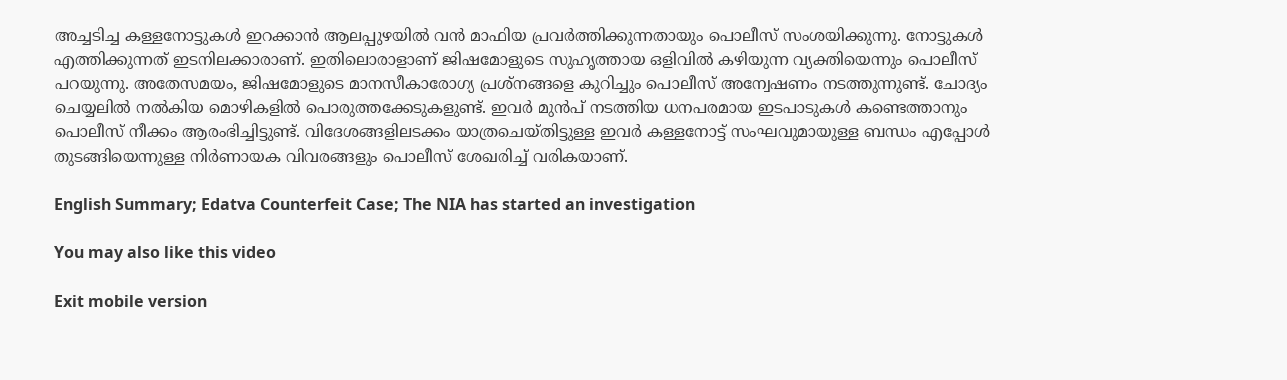അച്ചടിച്ച കള്ളനോട്ടുകൾ ഇറക്കാൻ ആലപ്പുഴയിൽ വൻ മാഫിയ പ്രവർത്തിക്കുന്നതായും പൊലീസ് സംശയിക്കുന്നു. നോട്ടുകൾ എത്തിക്കുന്നത് ഇടനിലക്കാരാണ്. ഇതിലൊരാളാണ് ജിഷമോളുടെ സുഹൃത്തായ ഒളിവിൽ കഴിയുന്ന വ്യക്തിയെന്നും പൊലീസ് പറയുന്നു. അതേസമയം, ജിഷമോളുടെ മാനസീകാരോഗ്യ പ്രശ്നങ്ങളെ കുറിച്ചും പൊലീസ് അന്വേഷണം നടത്തുന്നുണ്ട്. ചോദ്യം ചെയ്യലിൽ നൽകിയ മൊഴികളിൽ പൊരുത്തക്കേടുകളുണ്ട്. ഇവർ മുൻപ് നടത്തിയ ധനപരമായ ഇടപാടുകള്‍ കണ്ടെത്താനും പൊലീസ് നീക്കം ആരംഭിച്ചിട്ടുണ്ട്. വിദേശങ്ങളിലടക്കം യാത്രചെയ്തിട്ടുള്ള ഇവർ കള്ളനോട്ട് സംഘവുമായുള്ള ബന്ധം എപ്പോൾ തുടങ്ങിയെന്നുള്ള നിർണായക വിവരങ്ങളും പൊലീസ് ശേഖരിച്ച് വരികയാണ്.

English Summary; Edatva Counterfeit Case; The NIA has started an investigation

You may also like this video

Exit mobile version